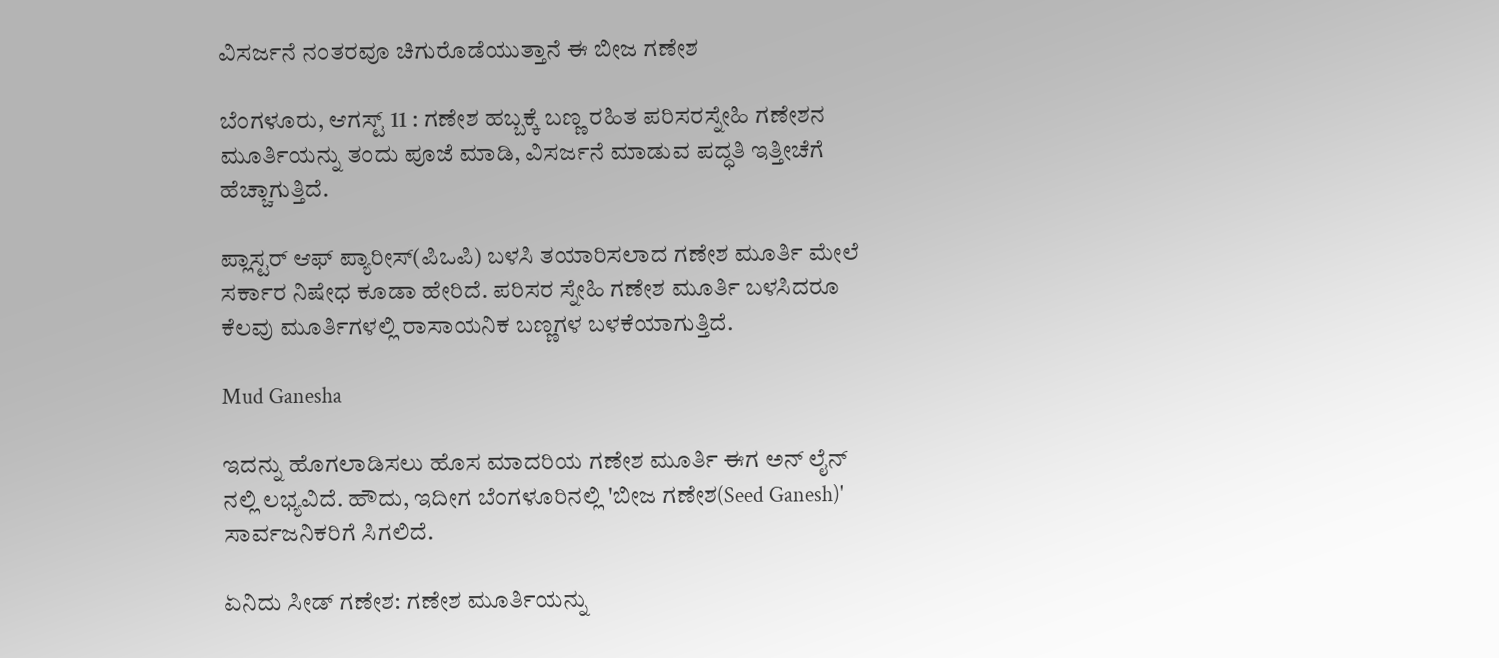ವಿಸರ್ಜನೆ ನಂತರವೂ ಚಿಗುರೊಡೆಯುತ್ತಾನೆ ಈ ಬೀಜ ಗಣೇಶ

ಬೆಂಗಳೂರು, ಆಗಸ್ಟ್ 11 : ಗಣೇಶ ಹಬ್ಬಕ್ಕೆ ಬಣ್ಣ ರಹಿತ ಪರಿಸರಸ್ನೇಹಿ ಗಣೇಶನ ಮೂರ್ತಿಯನ್ನು ತಂದು ಪೂಜೆ ಮಾಡಿ, ವಿಸರ್ಜನೆ ಮಾಡುವ ಪದ್ಧತಿ ಇತ್ತೀಚೆಗೆ ಹೆಚ್ಚಾಗುತ್ತಿದೆ.

ಪ್ಲಾಸ್ಟರ್ ಆಫ್ ಪ್ಯಾರೀಸ್(ಪಿಒಪಿ) ಬಳಸಿ ತಯಾರಿಸಲಾದ ಗಣೇಶ ಮೂರ್ತಿ ಮೇಲೆ ಸರ್ಕಾರ ನಿಷೇಧ ಕೂಡಾ ಹೇರಿದೆ. ಪರಿಸರ ಸ್ನೇಹಿ ಗಣೇಶ ಮೂರ್ತಿ ಬಳಸಿದರೂ ಕೆಲವು ಮೂರ್ತಿಗಳಲ್ಲಿ ರಾಸಾಯನಿಕ ಬಣ್ಣಗಳ ಬಳಕೆಯಾಗುತ್ತಿದೆ.

Mud Ganesha

ಇದನ್ನು ಹೊಗಲಾಡಿಸಲು ಹೊಸ ಮಾದರಿಯ ಗಣೇಶ ಮೂರ್ತಿ ಈಗ ಅನ್ ಲೈನ್ ನಲ್ಲಿ ಲಭ್ಯವಿದೆ. ಹೌದು, ಇದೀಗ ಬೆಂಗಳೂರಿನಲ್ಲಿ 'ಬೀಜ ಗಣೇಶ(Seed Ganesh)' ಸಾರ್ವಜನಿಕರಿಗೆ ಸಿಗಲಿದೆ.

ಏನಿದು ಸೀಡ್ ಗಣೇಶ: ಗಣೇಶ ಮೂರ್ತಿಯನ್ನು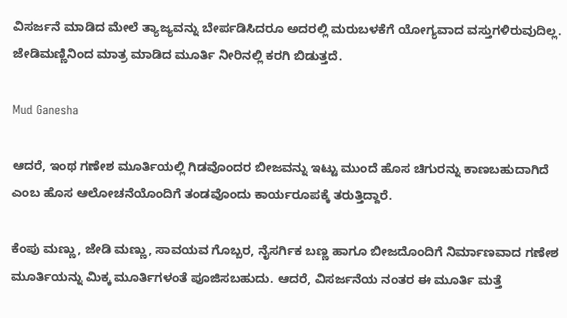ವಿಸರ್ಜನೆ ಮಾಡಿದ ಮೇಲೆ ತ್ಯಾಜ್ಯವನ್ನು ಬೇರ್ಪಡಿಸಿದರೂ ಅದರಲ್ಲಿ ಮರುಬಳಕೆಗೆ ಯೋಗ್ಯವಾದ ವಸ್ತುಗಳಿರುವುದಿಲ್ಲ. ಜೇಡಿಮಣ್ಣಿನಿಂದ ಮಾತ್ರ ಮಾಡಿದ ಮೂರ್ತಿ ನೀರಿನಲ್ಲಿ ಕರಗಿ ಬಿಡುತ್ತದೆ.

Mud Ganesha

ಆದರೆ, ಇಂಥ ಗಣೇಶ ಮೂರ್ತಿಯಲ್ಲಿ ಗಿಡವೊಂದರ ಬೀಜವನ್ನು ಇಟ್ಟು ಮುಂದೆ ಹೊಸ ಚಿಗುರನ್ನು ಕಾಣಬಹುದಾಗಿದೆ ಎಂಬ ಹೊಸ ಆಲೋಚನೆಯೊಂದಿಗೆ ತಂಡವೊಂದು ಕಾರ್ಯರೂಪಕ್ಕೆ ತರುತ್ತಿದ್ದಾರೆ.

ಕೆಂಪು ಮಣ್ಣು, ಜೇಡಿ ಮಣ್ಣು, ಸಾವಯವ ಗೊಬ್ಬರ, ನೈಸರ್ಗಿಕ ಬಣ್ಣ ಹಾಗೂ ಬೀಜದೊಂದಿಗೆ ನಿರ್ಮಾಣವಾದ ಗಣೇಶ ಮೂರ್ತಿಯನ್ನು ಮಿಕ್ಕ ಮೂರ್ತಿಗಳಂತೆ ಪೂಜಿಸಬಹುದು. ಆದರೆ, ವಿಸರ್ಜನೆಯ ನಂತರ ಈ ಮೂರ್ತಿ ಮತ್ತೆ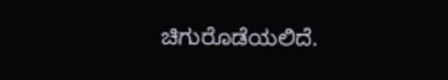ಚಿಗುರೊಡೆಯಲಿದೆ.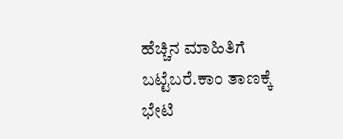ಹೆಚ್ಚಿನ ಮಾಹಿತಿಗೆ ಬಟ್ಟೆಬರೆ.ಕಾಂ ತಾಣಕ್ಕೆ ಭೇಟಿ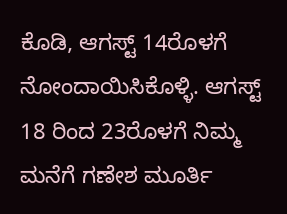ಕೊಡಿ, ಆಗಸ್ಟ್ 14ರೊಳಗೆ ನೋಂದಾಯಿಸಿಕೊಳ್ಳಿ. ಆಗಸ್ಟ್ 18 ರಿಂದ 23ರೊಳಗೆ ನಿಮ್ಮ ಮನೆಗೆ ಗಣೇಶ ಮೂರ್ತಿ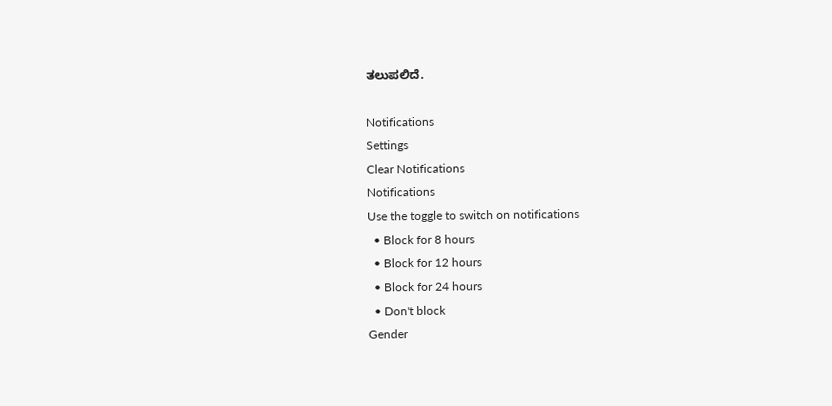ತಲುಪಲಿದೆ.

Notifications
Settings
Clear Notifications
Notifications
Use the toggle to switch on notifications
  • Block for 8 hours
  • Block for 12 hours
  • Block for 24 hours
  • Don't block
Gender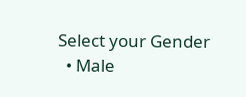Select your Gender
  • Male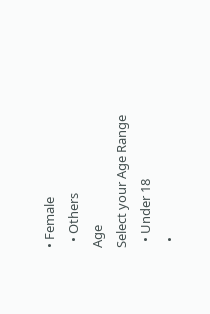• Female
  • Others
Age
Select your Age Range
  • Under 18
  •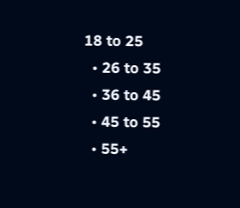18 to 25
  • 26 to 35
  • 36 to 45
  • 45 to 55
  • 55+